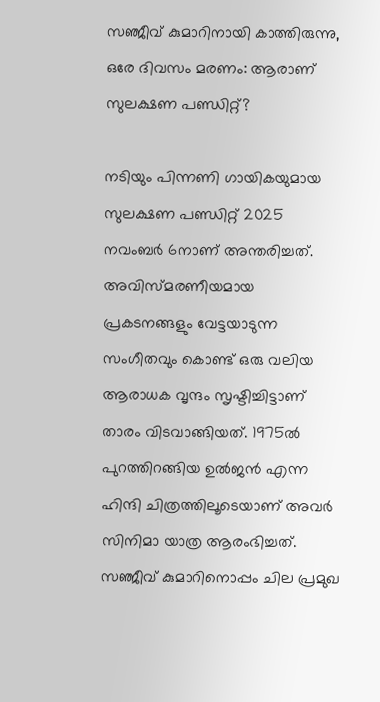സഞ്ജീവ് കുമാറിനായി കാത്തിരുന്നു, ഒരേ ദിവസം മരണം: ആരാണ് സുലക്ഷണ പണ്ഡിറ്റ്?

നടിയും പിന്നണി ഗായികയുമായ സുലക്ഷണ പണ്ഡിറ്റ് 2025 നവംബർ 6നാണ് അന്തരിച്ചത്. അവിസ്മരണീയമായ പ്രകടനങ്ങളും വേട്ടയാടുന്ന സംഗീതവും കൊണ്ട് ഒരു വലിയ ആരാധക വൃന്ദം സൃഷ്ടിച്ചിട്ടാണ് താരം വിടവാങ്ങിയത്. 1975ൽ പുറത്തിറങ്ങിയ ഉൽജൻ എന്ന ഹിന്ദി ചിത്രത്തിലൂടെയാണ് അവർ സിനിമാ യാത്ര ആരംഭിച്ചത്. സഞ്ജീവ് കുമാറിനൊപ്പം ചില പ്രമുഖ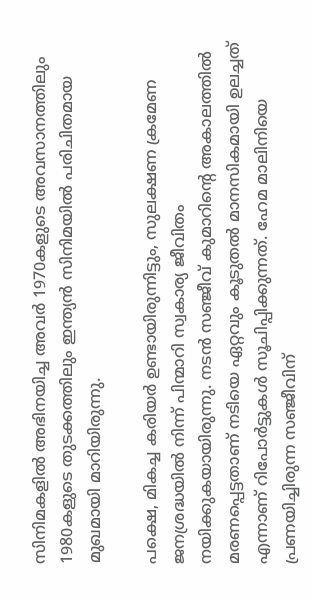സിനിമകളിൽ അഭിനയിച്ച അവർ 1970കളുടെ അവസാനത്തിലും 1980കളുടെ തുടക്കത്തിലും ഇന്ത്യൻ സിനിമയിൽ പരിചിതമായ മുഖമായി മാറിയിരുന്നു.

പക്ഷെ, മികച്ച കരിയർ ഉണ്ടായിരുന്നിട്ടും, സുലക്ഷണ ക്രമേണ ജനശ്രദ്ധയിൽ നിന്ന് പിന്മാറി സ്വകാര്യ ജീവിതം നയിക്കുകയായിരുന്നു. നടൻ സഞ്ജീവ് കുമാറിന്റെ അകാലത്തിൽ മരണപ്പെട്ടതാണ് നടിയെ ഏറ്റവും കൂടുതൽ മാനസികമായി ഉലച്ചത് എന്നാണ് റിപോർട്ടുകൾ സൂചിപ്പിക്കുന്നത്. ഹേമ മാലിനിയെ പ്രണയിച്ചിരുന്ന സഞ്ജീവിന്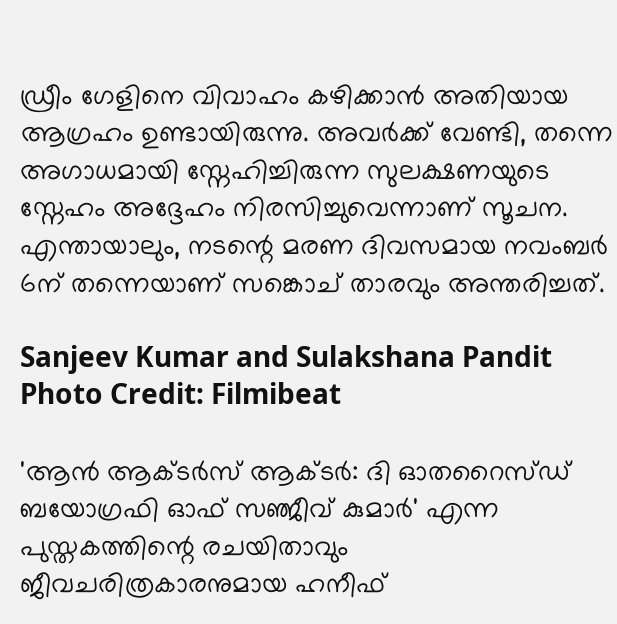ഡ്രീം ഗേളിനെ വിവാഹം കഴിക്കാൻ അതിയായ ആഗ്രഹം ഉണ്ടായിരുന്നു. അവർക്ക് വേണ്ടി, തന്നെ അഗാധമായി സ്നേഹിച്ചിരുന്ന സുലക്ഷണയുടെ സ്നേഹം അദ്ദേഹം നിരസിച്ചുവെന്നാണ് സൂചന. എന്തായാലും, നടന്റെ മരണ ദിവസമായ നവംബർ 6ന് തന്നെയാണ് സങ്കൊച് താരവും അന്തരിച്ചത്.

Sanjeev Kumar and Sulakshana Pandit
Photo Credit: Filmibeat

'ആൻ ആക്ടർസ് ആക്ടർ: ദി ഓതറൈസ്ഡ് ബയോഗ്രഫി ഓഫ് സഞ്ജീവ് കുമാർ' എന്ന പുസ്തകത്തിന്റെ രചയിതാവും ജീവചരിത്രകാരനുമായ ഹനീഫ്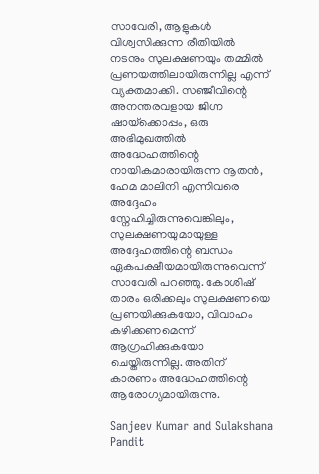സാവേരി, ആളുകൾ വിശ്വസിക്കുന്ന രീതിയിൽ നടനും സുലക്ഷണയും തമ്മിൽ പ്രണയത്തിലായിരുന്നില്ല എന്ന് വ്യക്തമാക്കി. സഞ്ജീവിന്റെ അനന്തരവളായ ജിഗ്ന ഷായ്‌ക്കൊപ്പം, ഒരു അഭിമുഖത്തിൽ അദ്ധേഹത്തിന്റെ നായികമാരായിരുന്ന നൂതൻ, ഹേമ മാലിനി എന്നിവരെ അദ്ദേഹം സ്നേഹിച്ചിരുന്നുവെങ്കിലും, സുലക്ഷണയുമായുള്ള അദ്ദേഹത്തിന്റെ ബന്ധം ഏകപക്ഷീയമായിരുന്നുവെന്ന് സാവേരി പറഞ്ഞു. കോശിഷ് താരം ഒരിക്കലും സുലക്ഷണയെ പ്രണയിക്കുകയോ, വിവാഹം കഴിക്കണമെന്ന് ആഗ്രഹിക്കുകയോ ചെയ്തിരുന്നില്ല. അതിന് കാരണം അദ്ധേഹത്തിന്റെ ആരോഗ്യമായിരുന്നു.

Sanjeev Kumar and Sulakshana Pandit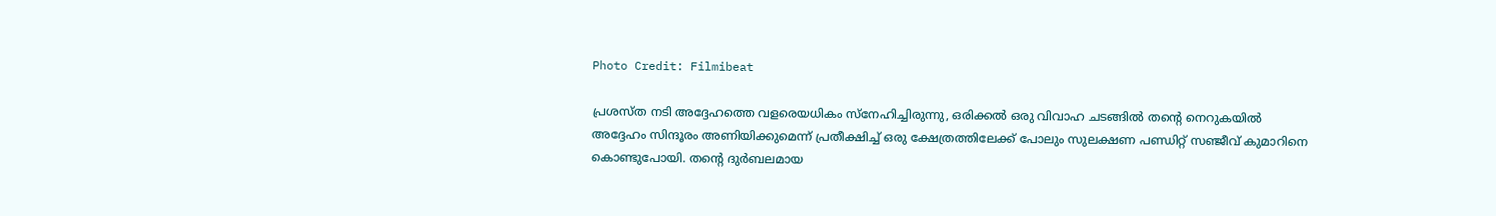Photo Credit: Filmibeat

പ്രശസ്ത നടി അദ്ദേഹത്തെ വളരെയധികം സ്നേഹിച്ചിരുന്നു, ഒരിക്കൽ ഒരു വിവാഹ ചടങ്ങിൽ തന്റെ നെറുകയിൽ അദ്ദേഹം സിന്ദൂരം അണിയിക്കുമെന്ന് പ്രതീക്ഷിച്ച് ഒരു ക്ഷേത്രത്തിലേക്ക് പോലും സുലക്ഷണ പണ്ഡിറ്റ് സഞ്ജീവ് കുമാറിനെ കൊണ്ടുപോയി. തന്റെ ദുർബലമായ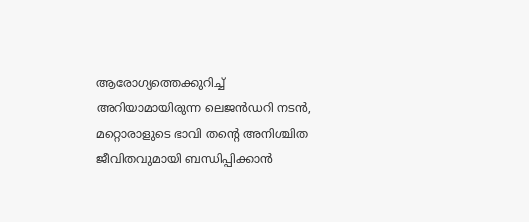ആരോഗ്യത്തെക്കുറിച്ച് അറിയാമായിരുന്ന ലെജൻഡറി നടൻ, മറ്റൊരാളുടെ ഭാവി തന്റെ അനിശ്ചിത ജീവിതവുമായി ബന്ധിപ്പിക്കാൻ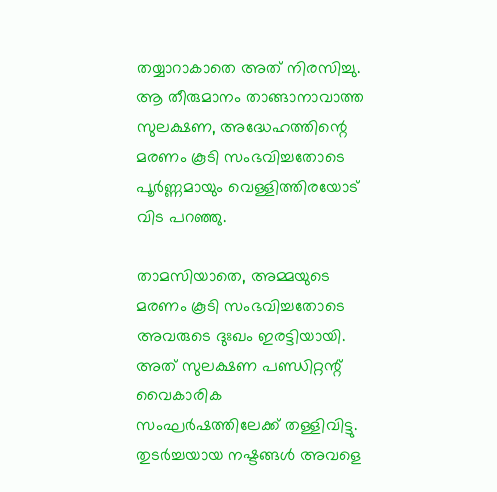തയ്യാറാകാതെ അത് നിരസിച്ചു. ആ തീരുമാനം താങ്ങാനാവാത്ത സുലക്ഷണ, അദ്ധേഹത്തിന്റെ മരണം കൂടി സംഭവിച്ചതോടെ പൂർണ്ണമായും വെള്ളിത്തിരയോട് വിട പറഞ്ഞു.

താമസിയാതെ, അമ്മയുടെ മരണം കൂടി സംഭവിച്ചതോടെ അവരുടെ ദുഃഖം ഇരട്ടിയായി. അത് സുലക്ഷണ പണ്ഡിറ്റന്റ് വൈകാരിക സംഘർഷത്തിലേക്ക് തള്ളിവിട്ടു. തുടർച്ചയായ നഷ്ടങ്ങൾ അവളെ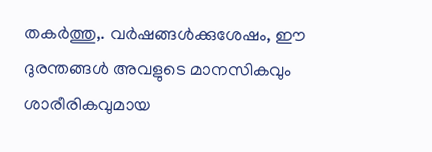തകർത്തു,. വർഷങ്ങൾക്കുശേഷം, ഈ ദുരന്തങ്ങൾ അവളുടെ മാനസികവും ശാരീരികവുമായ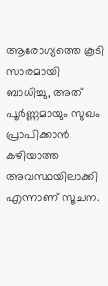ആരോഗ്യത്തെ കൂടി സാരമായി ബാധിച്ചു, അത് പൂർണ്ണമായും സുഖം പ്രാപിക്കാൻ കഴിയാത്ത അവസ്ഥയിലാക്കി എന്നാണ് സൂചന.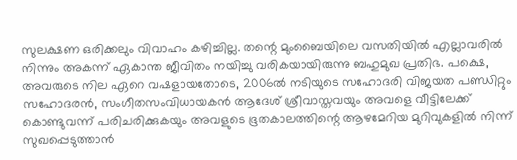സുലക്ഷണ ഒരിക്കലും വിവാഹം കഴിച്ചില്ല. തന്റെ മുംബൈയിലെ വസതിയിൽ എല്ലാവരിൽ നിന്നും അകന്ന് ഏകാന്ത ജീവിതം നയിച്ചു വരികയായിരുന്നു ബഹുമുഖ പ്രതിഭ. പക്ഷെ, അവരുടെ നില ഏറെ വഷളായതോടെ, 2006ൽ നടിയുടെ സഹോദരി വിജയത പണ്ഡിറ്റും സഹോദരൻ, സംഗീതസംവിധായകൻ ആദേശ് ശ്രീവാസ്തവയും അവളെ വീട്ടിലേക്ക് കൊണ്ടുവന്ന് പരിചരിക്കുകയും അവളുടെ ഭൂതകാലത്തിന്റെ ആഴമേറിയ മുറിവുകളിൽ നിന്ന് സുഖപ്പെടുത്താൻ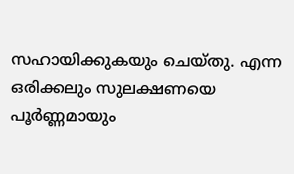സഹായിക്കുകയും ചെയ്തു. എന്ന ഒരിക്കലും സുലക്ഷണയെ പൂർണ്ണമായും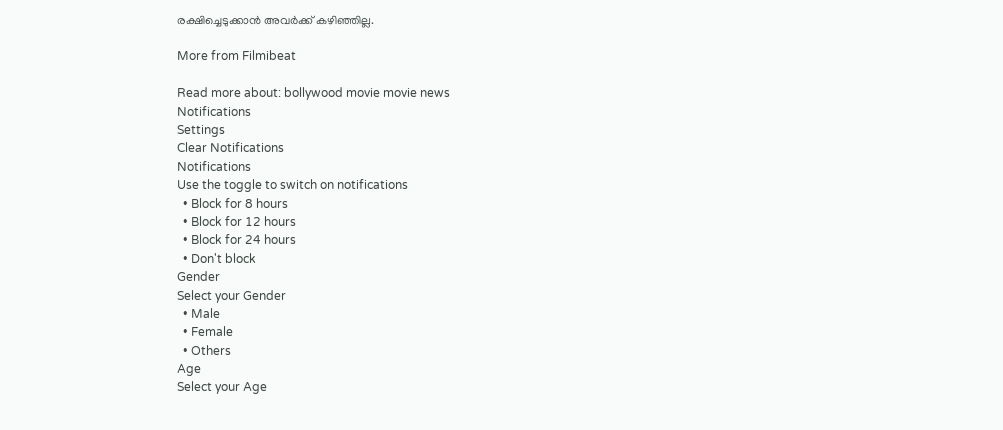രക്ഷിച്ചെടുക്കാൻ അവർക്ക് കഴിഞ്ഞില്ല.

More from Filmibeat

Read more about: bollywood movie movie news
Notifications
Settings
Clear Notifications
Notifications
Use the toggle to switch on notifications
  • Block for 8 hours
  • Block for 12 hours
  • Block for 24 hours
  • Don't block
Gender
Select your Gender
  • Male
  • Female
  • Others
Age
Select your Age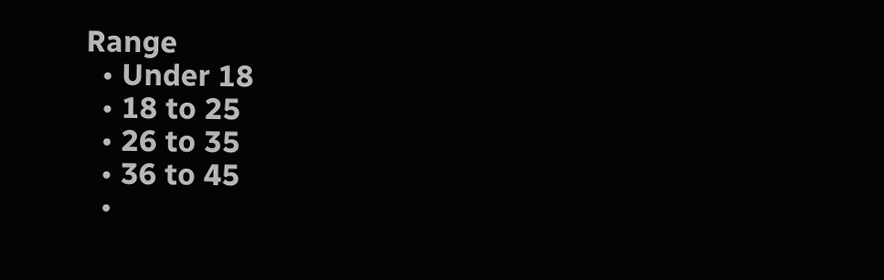Range
  • Under 18
  • 18 to 25
  • 26 to 35
  • 36 to 45
  •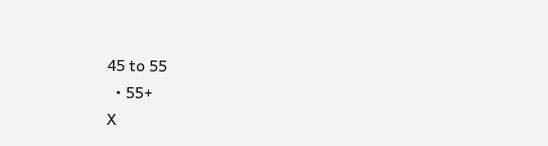45 to 55
  • 55+
X